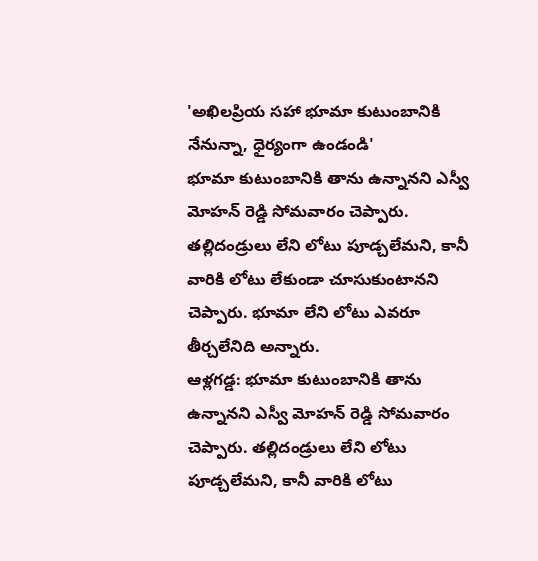'అఖిలప్రియ సహా భూమా కుటుంబానికి నేనున్నా, ధైర్యంగా ఉండండి'
భూమా కుటుంబానికి తాను ఉన్నానని ఎస్వీ మోహన్ రెడ్డి సోమవారం చెప్పారు. తల్లిదండ్రులు లేని లోటు పూడ్చలేమని, కానీ వారికి లోటు లేకుండా చూసుకుంటానని చెప్పారు. భూమా లేని లోటు ఎవరూ తీర్చలేనిది అన్నారు.
ఆళ్లగడ్డ: భూమా కుటుంబానికి తాను ఉన్నానని ఎస్వీ మోహన్ రెడ్డి సోమవారం చెప్పారు. తల్లిదండ్రులు లేని లోటు పూడ్చలేమని, కానీ వారికి లోటు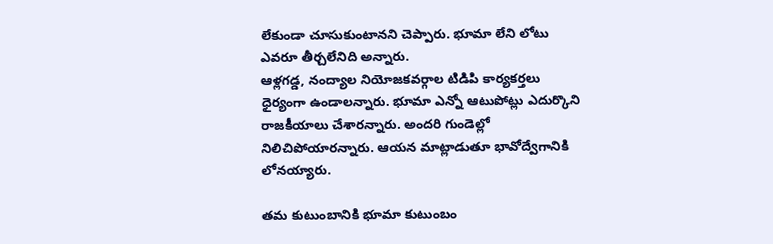లేకుండా చూసుకుంటానని చెప్పారు. భూమా లేని లోటు ఎవరూ తీర్చలేనిది అన్నారు.
ఆళ్లగడ్డ, నంద్యాల నియోజకవర్గాల టిడిపి కార్యకర్తలు ధైర్యంగా ఉండాలన్నారు. భూమా ఎన్నో ఆటుపోట్లు ఎదుర్కొని రాజకీయాలు చేశారన్నారు. అందరి గుండెల్లో నిలిచిపోయారన్నారు. ఆయన మాట్లాడుతూ భావోద్వేగానికి లోనయ్యారు.

తమ కుటుంబానికి భూమా కుటుంబం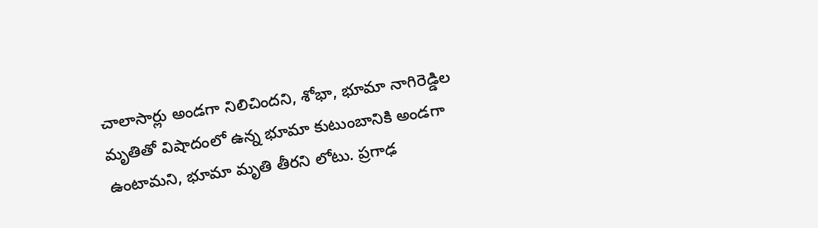చాలాసార్లు అండగా నిలిచిందని, శోభా, భూమా నాగిరెడ్డిల మృతితో విషాదంలో ఉన్న భూమా కుటుంబానికి అండగా ఉంటామని, భూమా మృతి తీరని లోటు. ప్రగాఢ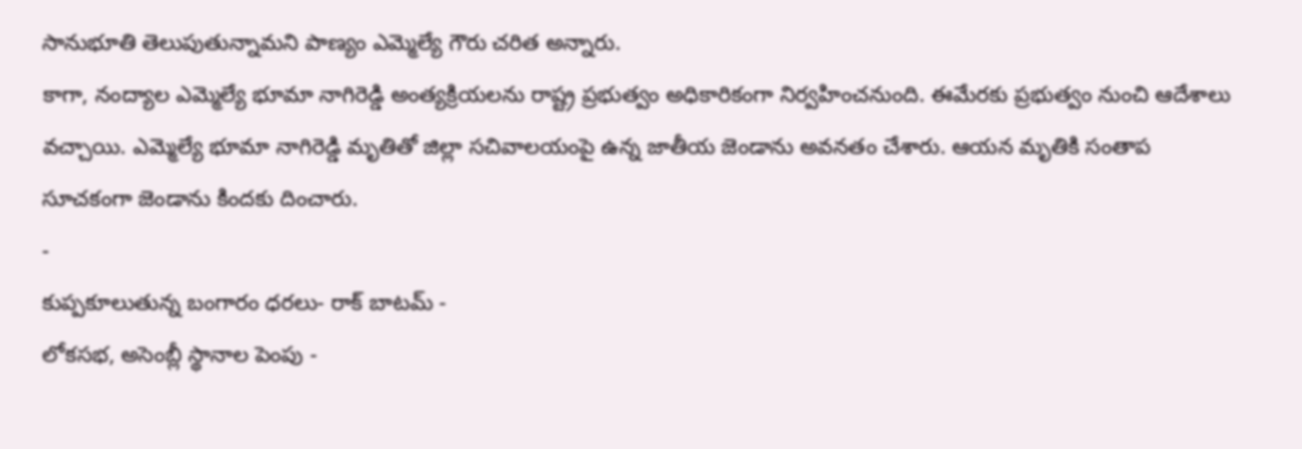సానుభూతి తెలుపుతున్నామని పాణ్యం ఎమ్మెల్యే గౌరు చరిత అన్నారు.
కాగా, నంద్యాల ఎమ్మెల్యే భూమా నాగిరెడ్డి అంత్యక్రియలను రాష్ట్ర ప్రభుత్వం అధికారికంగా నిర్వహించనుంది. ఈమేరకు ప్రభుత్వం నుంచి ఆదేశాలు వచ్చాయి. ఎమ్మెల్యే భూమా నాగిరెడ్డి మృతితో జిల్లా సచివాలయంపై ఉన్న జాతీయ జెండాను అవనతం చేశారు. ఆయన మృతికి సంతాప సూచకంగా జెండాను కిందకు దించారు.
-
కుప్పకూలుతున్న బంగారం ధరలు- రాక్ బాటమ్ -
లోకసభ, అసెంబ్లీ స్థానాల పెంపు -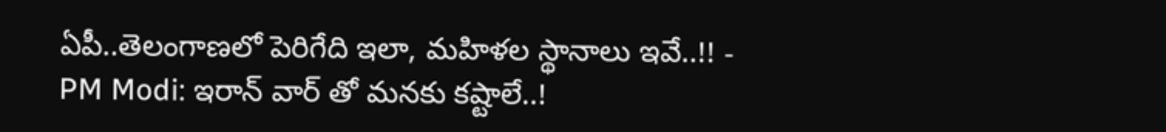ఏపీ..తెలంగాణలో పెరిగేది ఇలా, మహిళల స్థానాలు ఇవే..!! -
PM Modi: ఇరాన్ వార్ తో మనకు కష్టాలే..!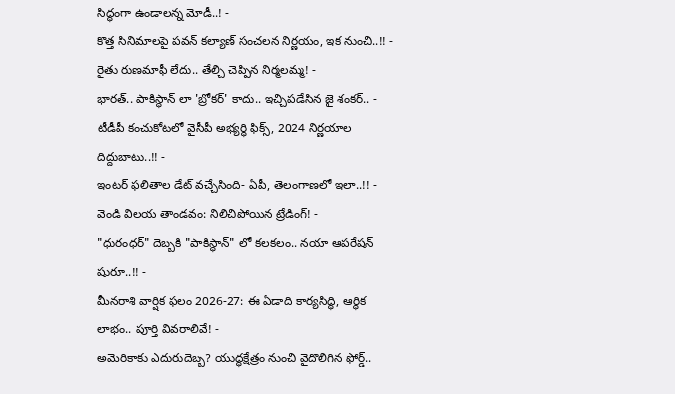సిద్ధంగా ఉండాలన్న మోడీ..! -
కొత్త సినిమాలపై పవన్ కల్యాణ్ సంచలన నిర్ణయం, ఇక నుంచి..!! -
రైతు రుణమాఫీ లేదు.. తేల్చి చెప్పిన నిర్మలమ్మ! -
భారత్.. పాకిస్థాన్ లా 'బ్రోకర్' కాదు.. ఇచ్చిపడేసిన జై శంకర్.. -
టీడీపీ కంచుకోటలో వైసీపీ అభ్యర్ధి ఫిక్స్, 2024 నిర్ణయాల దిద్దుబాటు..!! -
ఇంటర్ ఫలితాల డేట్ వచ్చేసింది- ఏపీ, తెలంగాణలో ఇలా..!! -
వెండి విలయ తాండవం: నిలిచిపోయిన ట్రేడింగ్! -
"ధురంధర్" దెబ్బకి "పాకిస్థాన్" లో కలకలం.. నయా ఆపరేషన్ షురూ..!! -
మీనరాశి వార్షిక ఫలం 2026-27: ఈ ఏడాది కార్యసిద్ధి, ఆర్థిక లాభం.. పూర్తి వివరాలివే! -
అమెరికాకు ఎదురుదెబ్బ? యుద్ధక్షేత్రం నుంచి వైదొలిగిన ఫోర్డ్..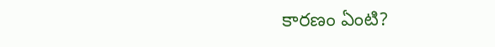కారణం ఏంటి?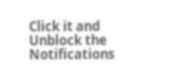Click it and Unblock the Notifications